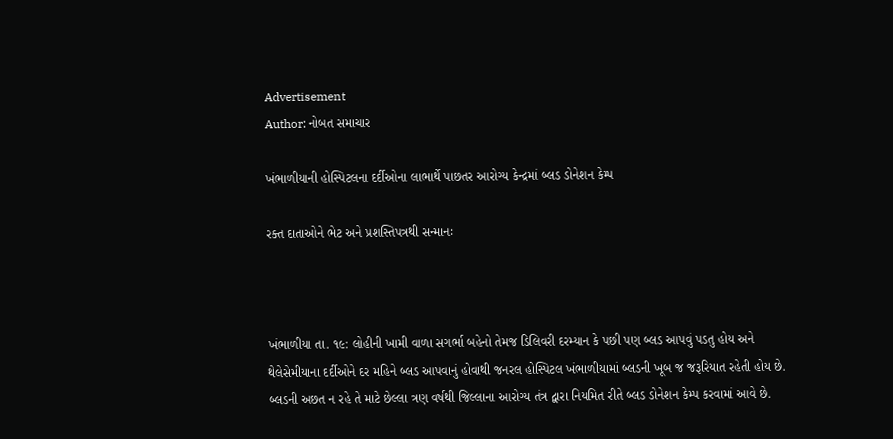Advertisement
Author: નોબત સમાચાર

ખંભાળીયાની હોસ્પિટલના દર્દીઓના લાભાર્થે પાછતર આરોગ્ય કેન્દ્રમાં બ્લડ ડોનેશન કેમ્પ

રક્ત દાતાઓને ભેટ અને પ્રશસ્તિપત્રથી સન્માનઃ



ખંભાળીયા તા. ૧૯: લોહીની ખામી વાળા સગર્ભા બહેનો તેમજ ડિલિવરી દરમ્યાન કે પછી પણ બ્લડ આપવું પડતુ હોય અને થેલેસેમીયાના દર્દીઓને દર મહિને બ્લડ આપવાનું હોવાથી જનરલ હોસ્પિટલ ખંભાળીયામાં બ્લડની ખૂબ જ જરૂરિયાત રહેતી હોય છે. બ્લડની અછત ન રહે તે માટે છેલ્લા ત્રણ વર્ષથી જિલ્લાના આરોગ્ય તંત્ર દ્વારા નિયમિત રીતે બ્લડ ડોનેશન કેમ્પ કરવામાં આવે છે.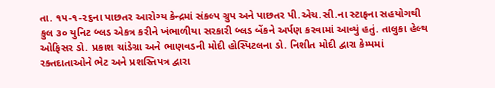તા. ૧૫-૧-૨૬ના પાછતર આરોગ્ય કેન્દ્રમાં સંકલ્પ ગ્રુપ અને પાછતર પી.એચ.સી.ના સ્ટાફના સહયોગથી કુલ ૩૦ યુનિટ બ્લડ એકત્ર કરીને ખંભાળીયા સરકારી બ્લડ બેંકને અર્પણ કરવામાં આવ્યું હતું. તાલુકા હેલ્થ ઓફિસર ડો. પ્રકાશ ચાંડેગ્રા અને ભાણવડની મોદી હોસ્પિટલના ડો. નિશીત મોદી દ્વારા કેમ્પમાં રક્તદાતાઓને ભેટ અને પ્રશસ્તિપત્ર દ્વારા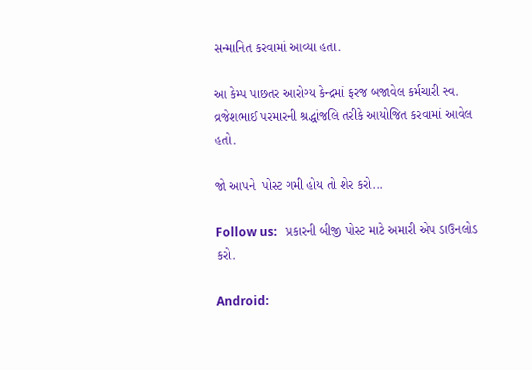સન્માનિત કરવામાં આવ્યા હતા.

આ કેમ્પ પાછતર આરોગ્ય કેન્દ્રમાં ફરજ બજાવેલ કર્મચારી સ્વ. વ્રજેશભાઈ પરમારની શ્રદ્ધાંજલિ તરીકે આયોજિત કરવામાં આવેલ હતો.

જો આપને  પોસ્ટ ગમી હોય તો શેર કરો...

Follow us:   પ્રકારની બીજી પોસ્ટ માટે અમારી એપ ડાઉનલોડ કરો.

Android: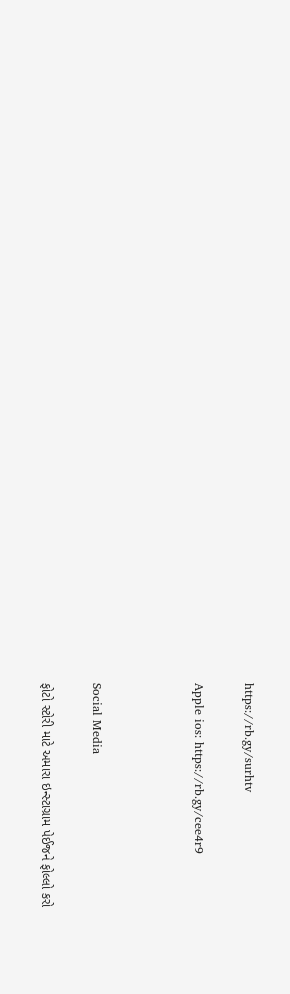https://rb.gy/surhtv

Apple ios: https://rb.gy/cee4r9



Social Media

ફોટો સ્ટોરી માટે અમારા ઇન્સ્ટાગ્રામ પેઈજને ફોલ્લો કરો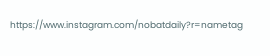https://www.instagram.com/nobatdaily?r=nametag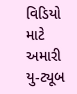વિડિયો માટે અમારી યુ-ટ્યૂબ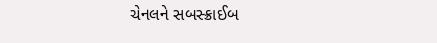ચેનલને સબસ્ક્રાઈબ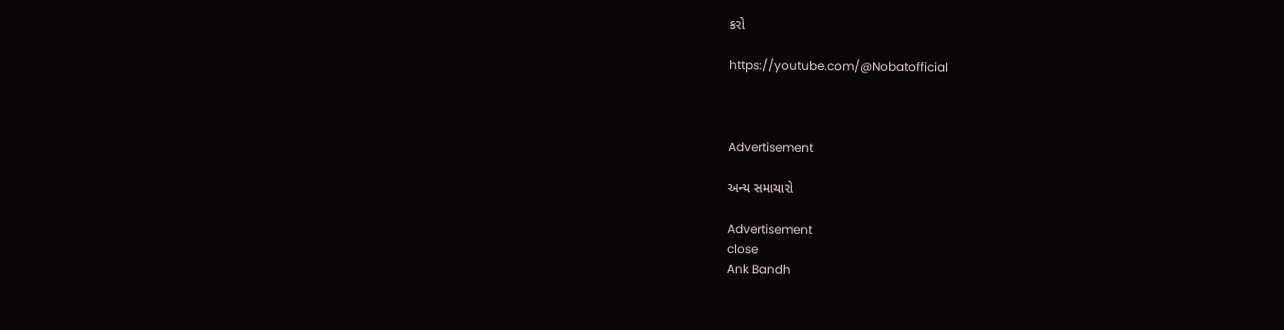કરો

https://youtube.com/@Nobatofficial



Advertisement

અન્ય સમાચારો

Advertisement
close
Ank Bandh